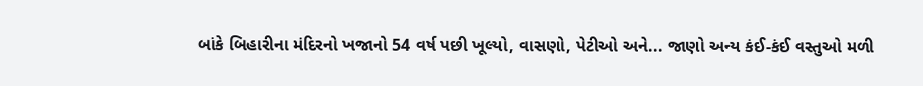બાંકે બિહારીના મંદિરનો ખજાનો 54 વર્ષ પછી ખૂલ્યો, વાસણો, પેટીઓ અને... જાણો અન્ય કંઈ-કંઈ વસ્તુઓ મળી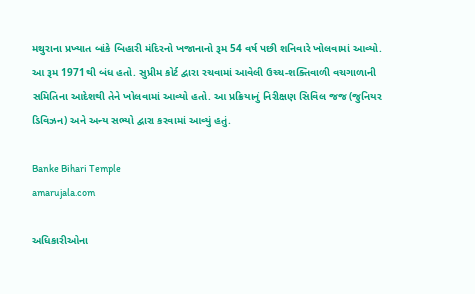મથુરાના પ્રખ્યાત બાંકે બિહારી મંદિરનો ખજાનાનો રૂમ 54 વર્ષ પછી શનિવારે ખોલવામાં આવ્યો. આ રૂમ 1971થી બંધ હતો. સુપ્રીમ કોર્ટ દ્વારા રચવામાં આવેલી ઉચ્ચ-શક્તિવાળી વચગાળાની સમિતિના આદેશથી તેને ખોલવામાં આવ્યો હતો. આ પ્રક્રિયાનું નિરીક્ષણ સિવિલ જજ (જુનિયર ડિવિઝન) અને અન્ય સભ્યો દ્વારા કરવામાં આવ્યું હતું.

Banke Bihari Temple
amarujala.com

અધિકારીઓના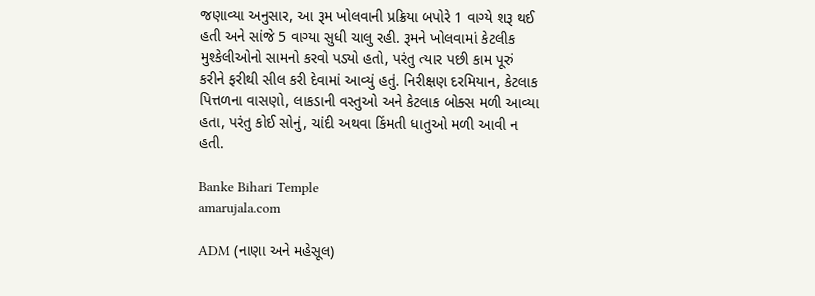જણાવ્યા અનુસાર, આ રૂમ ખોલવાની પ્રક્રિયા બપોરે 1 વાગ્યે શરૂ થઈ હતી અને સાંજે 5 વાગ્યા સુધી ચાલુ રહી. રૂમને ખોલવામાં કેટલીક મુશ્કેલીઓનો સામનો કરવો પડ્યો હતો, પરંતુ ત્યાર પછી કામ પૂરું કરીને ફરીથી સીલ કરી દેવામાં આવ્યું હતું. નિરીક્ષણ દરમિયાન, કેટલાક પિત્તળના વાસણો, લાકડાની વસ્તુઓ અને કેટલાક બોક્સ મળી આવ્યા હતા, પરંતુ કોઈ સોનું, ચાંદી અથવા કિંમતી ધાતુઓ મળી આવી ન હતી.

Banke Bihari Temple
amarujala.com

ADM (નાણા અને મહેસૂલ)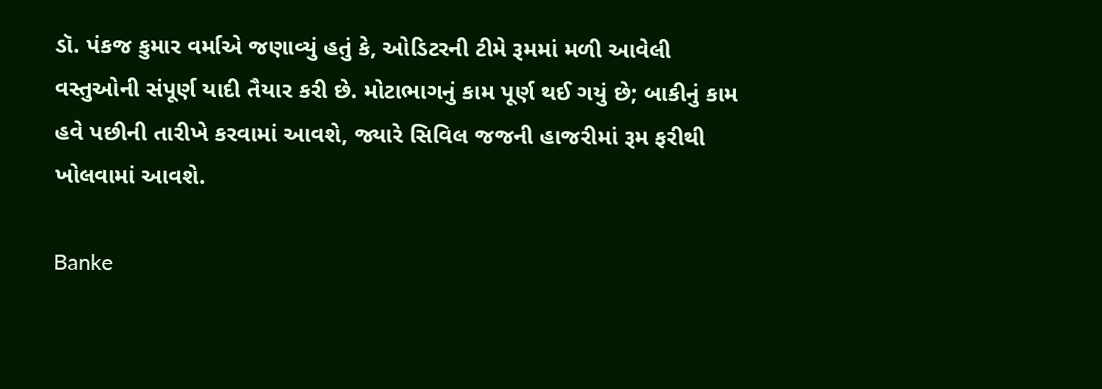ડૉ. પંકજ કુમાર વર્માએ જણાવ્યું હતું કે, ઓડિટરની ટીમે રૂમમાં મળી આવેલી વસ્તુઓની સંપૂર્ણ યાદી તૈયાર કરી છે. મોટાભાગનું કામ પૂર્ણ થઈ ગયું છે; બાકીનું કામ હવે પછીની તારીખે કરવામાં આવશે, જ્યારે સિવિલ જજની હાજરીમાં રૂમ ફરીથી ખોલવામાં આવશે.

Banke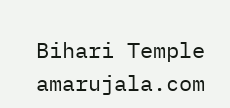Bihari Temple
amarujala.com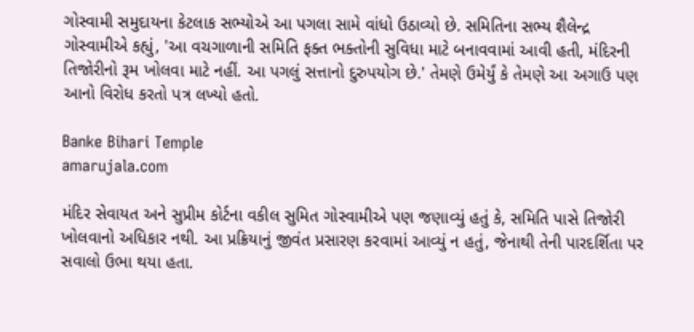ગોસ્વામી સમુદાયના કેટલાક સભ્યોએ આ પગલા સામે વાંધો ઉઠાવ્યો છે. સમિતિના સભ્ય શૈલેન્દ્ર ગોસ્વામીએ કહ્યું, 'આ વચગાળાની સમિતિ ફક્ત ભક્તોની સુવિધા માટે બનાવવામાં આવી હતી, મંદિરની તિજોરીનો રૂમ ખોલવા માટે નહીં. આ પગલું સત્તાનો દુરુપયોગ છે.' તેમણે ઉમેર્યું કે તેમણે આ અગાઉ પણ આનો વિરોધ કરતો પત્ર લખ્યો હતો.

Banke Bihari Temple
amarujala.com

મંદિર સેવાયત અને સુપ્રીમ કોર્ટના વકીલ સુમિત ગોસ્વામીએ પણ જણાવ્યું હતું કે, સમિતિ પાસે તિજોરી ખોલવાનો અધિકાર નથી. આ પ્રક્રિયાનું જીવંત પ્રસારણ કરવામાં આવ્યું ન હતું, જેનાથી તેની પારદર્શિતા પર સવાલો ઉભા થયા હતા.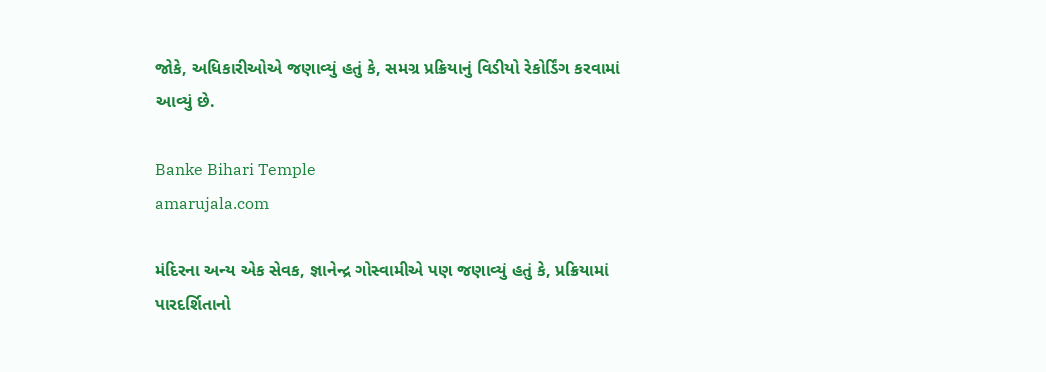જોકે, અધિકારીઓએ જણાવ્યું હતું કે, સમગ્ર પ્રક્રિયાનું વિડીયો રેકોર્ડિંગ કરવામાં આવ્યું છે.

Banke Bihari Temple
amarujala.com

મંદિરના અન્ય એક સેવક, જ્ઞાનેન્દ્ર ગોસ્વામીએ પણ જણાવ્યું હતું કે, પ્રક્રિયામાં પારદર્શિતાનો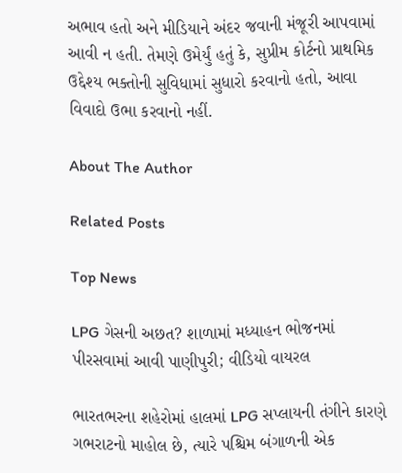અભાવ હતો અને મીડિયાને અંદર જવાની મંજૂરી આપવામાં આવી ન હતી. તેમણે ઉમેર્યું હતું કે, સુપ્રીમ કોર્ટનો પ્રાથમિક ઉદ્દેશ્ય ભક્તોની સુવિધામાં સુધારો કરવાનો હતો, આવા વિવાદો ઉભા કરવાનો નહીં.

About The Author

Related Posts

Top News

LPG ગેસની અછત? શાળામાં મધ્યાહન ભોજનમાં પીરસવામાં આવી પાણીપુરી; વીડિયો વાયરલ

ભારતભરના શહેરોમાં હાલમાં LPG સપ્લાયની તંગીને કારણે ગભરાટનો માહોલ છે, ત્યારે પશ્ચિમ બંગાળની એક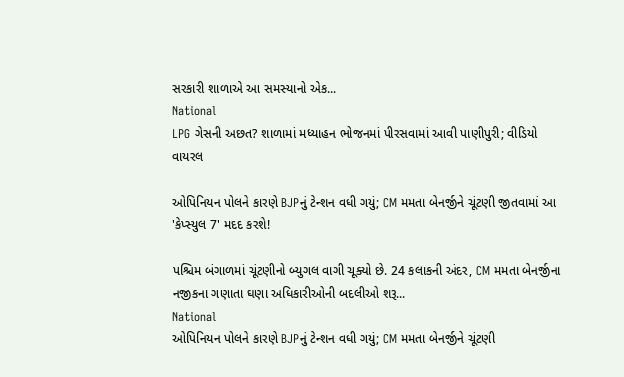સરકારી શાળાએ આ સમસ્યાનો એક...
National
LPG ગેસની અછત? શાળામાં મધ્યાહન ભોજનમાં પીરસવામાં આવી પાણીપુરી; વીડિયો વાયરલ

ઓપિનિયન પોલને કારણે BJPનું ટેન્શન વધી ગયું; CM મમતા બેનર્જીને ચૂંટણી જીતવામાં આ 'કેપ્સ્યુલ 7' મદદ કરશે!

પશ્ચિમ બંગાળમાં ચૂંટણીનો બ્યુગલ વાગી ચૂક્યો છે. 24 કલાકની અંદર, CM મમતા બેનર્જીના નજીકના ગણાતા ઘણા અધિકારીઓની બદલીઓ શરૂ...
National
ઓપિનિયન પોલને કારણે BJPનું ટેન્શન વધી ગયું; CM મમતા બેનર્જીને ચૂંટણી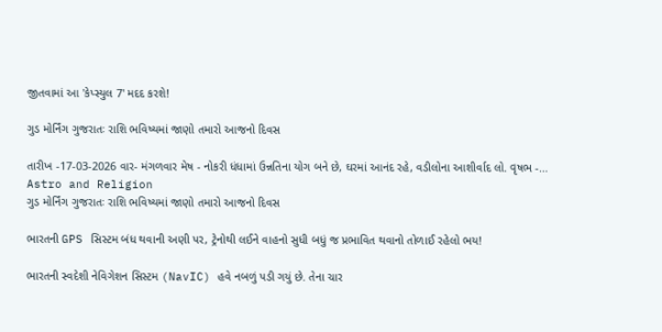જીતવામાં આ 'કેપ્સ્યુલ 7' મદદ કરશે!

ગુડ મોર્નિંગ ગુજરાતઃ રાશિ ભવિષ્યમાં જાણો તમારો આજનો દિવસ

તારીખ -17-03-2026 વાર- મંગળવાર મેષ - નોકરી ધંધામાં ઉન્નતિના યોગ બને છે, ઘરમાં આનંદ રહે, વડીલોના આશીર્વાદ લો. વૃષભ -...
Astro and Religion
ગુડ મોર્નિંગ ગુજરાતઃ રાશિ ભવિષ્યમાં જાણો તમારો આજનો દિવસ

ભારતની GPS સિસ્ટમ બંધ થવાની અણી પર, ટ્રેનોથી લઈને વાહનો સુધી બધું જ પ્રભાવિત થવાનો તોળાઈ રહેલો ભય!

ભારતની સ્વદેશી નેવિગેશન સિસ્ટમ (NavIC) હવે નબળું પડી ગયું છે. તેના ચાર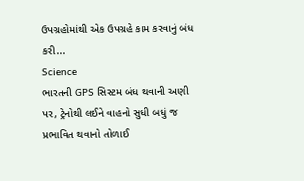ઉપગ્રહોમાંથી એક ઉપગ્રહે કામ કરવાનું બંધ કરી...
Science
ભારતની GPS સિસ્ટમ બંધ થવાની અણી પર, ટ્રેનોથી લઈને વાહનો સુધી બધું જ પ્રભાવિત થવાનો તોળાઈ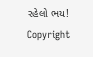રહેલો ભય!
Copyright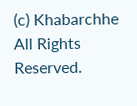(c) Khabarchhe All Rights Reserved.